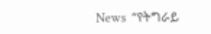News  “የትግራይ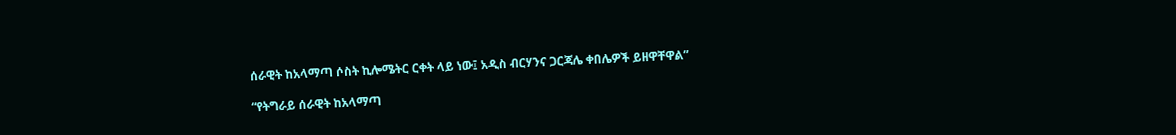ሰራዊት ከአላማጣ ሶስት ኪሎሜትር ርቀት ላይ ነው፤ አዲስ ብርሃንና ጋርጃሌ ቀበሌዎች ይዘዋቸዋል”

“የትግራይ ሰራዊት ከአላማጣ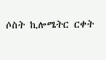ሶስት ኪሎሜትር ርቀት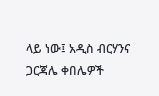ላይ ነው፤ አዲስ ብርሃንና ጋርጃሌ ቀበሌዎች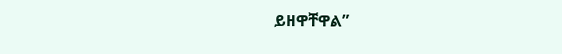ይዘዋቸዋል”